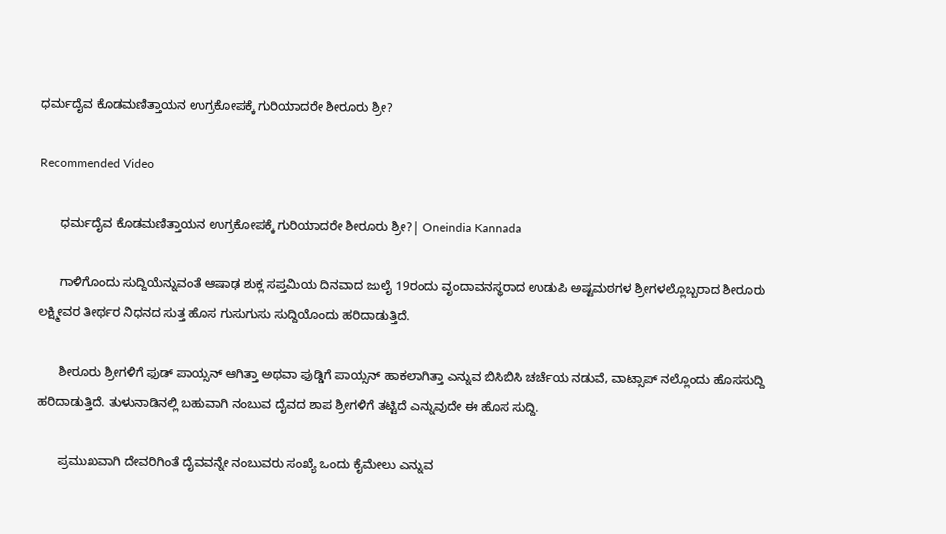ಧರ್ಮದೈವ ಕೊಡಮಣಿತ್ತಾಯನ ಉಗ್ರಕೋಪಕ್ಕೆ ಗುರಿಯಾದರೇ ಶೀರೂರು ಶ್ರೀ?

Recommended Video

      ಧರ್ಮದೈವ ಕೊಡಮಣಿತ್ತಾಯನ ಉಗ್ರಕೋಪಕ್ಕೆ ಗುರಿಯಾದರೇ ಶೀರೂರು ಶ್ರೀ?| Oneindia Kannada

      ಗಾಳಿಗೊಂದು ಸುದ್ದಿಯೆನ್ನುವಂತೆ ಆಷಾಢ ಶುಕ್ಲ ಸಪ್ತಮಿಯ ದಿನವಾದ ಜುಲೈ 19ರಂದು ವೃಂದಾವನಸ್ಥರಾದ ಉಡುಪಿ ಅಷ್ಟಮಠಗಳ ಶ್ರೀಗಳಲ್ಲೊಬ್ಬರಾದ ಶೀರೂರು ಲಕ್ಷ್ಮೀವರ ತೀರ್ಥರ ನಿಧನದ ಸುತ್ತ ಹೊಸ ಗುಸುಗುಸು ಸುದ್ದಿಯೊಂದು ಹರಿದಾಡುತ್ತಿದೆ.

      ಶೀರೂರು ಶ್ರೀಗಳಿಗೆ ಫುಡ್ ಪಾಯ್ಸನ್ ಆಗಿತ್ತಾ ಅಥವಾ ಫುಡ್ಡಿಗೆ ಪಾಯ್ಸನ್ ಹಾಕಲಾಗಿತ್ತಾ ಎನ್ನುವ ಬಿಸಿಬಿಸಿ ಚರ್ಚೆಯ ನಡುವೆ, ವಾಟ್ಸಾಪ್ ನಲ್ಲೊಂದು ಹೊಸಸುದ್ದಿ ಹರಿದಾಡುತ್ತಿದೆ. ತುಳುನಾಡಿನಲ್ಲಿ ಬಹುವಾಗಿ ನಂಬುವ ದೈವದ ಶಾಪ ಶ್ರೀಗಳಿಗೆ ತಟ್ಟಿದೆ ಎನ್ನುವುದೇ ಈ ಹೊಸ ಸುದ್ದಿ.

      ಪ್ರಮುಖವಾಗಿ ದೇವರಿಗಿಂತೆ ದೈವವನ್ನೇ ನಂಬುವರು ಸಂಖ್ಯೆ ಒಂದು ಕೈಮೇಲು ಎನ್ನುವ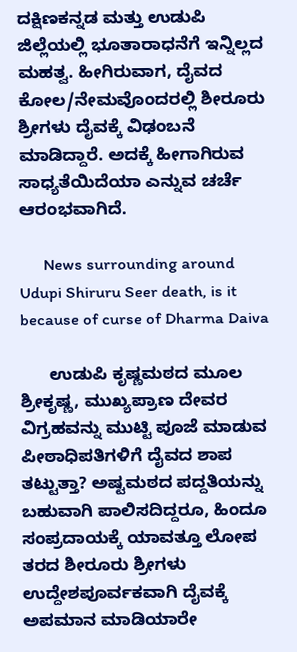ದಕ್ಷಿಣಕನ್ನಡ ಮತ್ತು ಉಡುಪಿ ಜಿಲ್ಲೆಯಲ್ಲಿ ಭೂತಾರಾಧನೆಗೆ ಇನ್ನಿಲ್ಲದ ಮಹತ್ವ. ಹೀಗಿರುವಾಗ, ದೈವದ ಕೋಲ/ನೇಮವೊಂದರಲ್ಲಿ ಶೀರೂರು ಶ್ರೀಗಳು ದೈವಕ್ಕೆ ವಿಢಂಬನೆ ಮಾಡಿದ್ದಾರೆ. ಅದಕ್ಕೆ ಹೀಗಾಗಿರುವ ಸಾಧ್ಯತೆಯಿದೆಯಾ ಎನ್ನುವ ಚರ್ಚೆ ಆರಂಭವಾಗಿದೆ.

      News surrounding around Udupi Shiruru Seer death, is it because of curse of Dharma Daiva

      ಉಡುಪಿ ಕೃಷ್ಣಮಠದ ಮೂಲ ಶ್ರೀಕೃಷ್ಣ, ಮುಖ್ಯಪ್ರಾಣ ದೇವರ ವಿಗ್ರಹವನ್ನು ಮುಟ್ಟಿ ಪೂಜೆ ಮಾಡುವ ಪೀಠಾಧಿಪತಿಗಳಿಗೆ ದೈವದ ಶಾಪ ತಟ್ಟುತ್ತಾ? ಅಷ್ಟಮಠದ ಪದ್ದತಿಯನ್ನು ಬಹುವಾಗಿ ಪಾಲಿಸದಿದ್ದರೂ, ಹಿಂದೂ ಸಂಪ್ರದಾಯಕ್ಕೆ ಯಾವತ್ತೂ ಲೋಪ ತರದ ಶೀರೂರು ಶ್ರೀಗಳು ಉದ್ದೇಶಪೂರ್ವಕವಾಗಿ ದೈವಕ್ಕೆ ಅಪಮಾನ ಮಾಡಿಯಾರೇ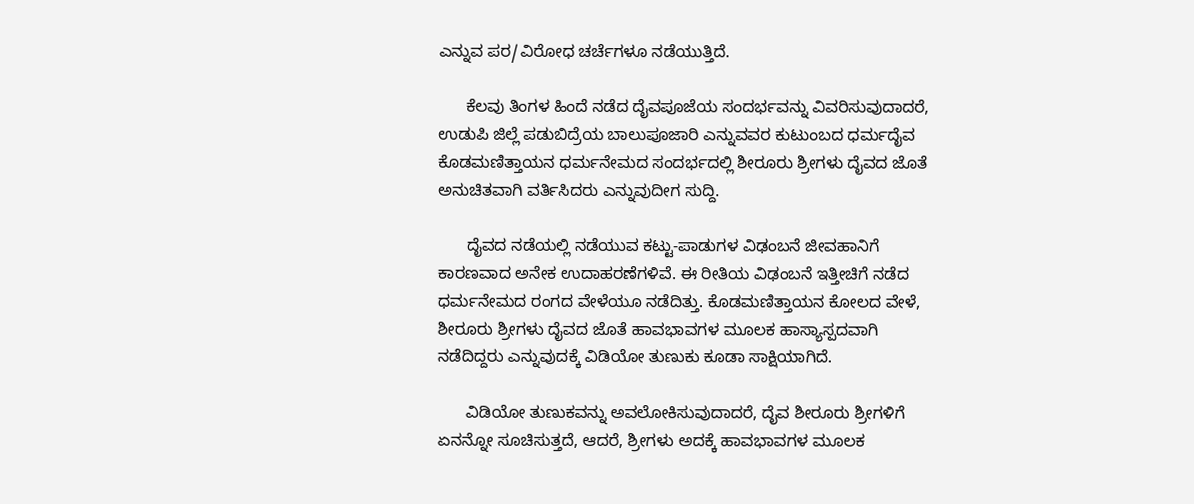ಎನ್ನುವ ಪರ/ವಿರೋಧ ಚರ್ಚೆಗಳೂ ನಡೆಯುತ್ತಿದೆ.

      ಕೆಲವು ತಿಂಗಳ ಹಿಂದೆ ನಡೆದ ದೈವಪೂಜೆಯ ಸಂದರ್ಭವನ್ನು ವಿವರಿಸುವುದಾದರೆ, ಉಡುಪಿ ಜಿಲ್ಲೆ ಪಡುಬಿದ್ರೆಯ ಬಾಲುಪೂಜಾರಿ ಎನ್ನುವವರ ಕುಟುಂಬದ ಧರ್ಮದೈವ ಕೊಡಮಣಿತ್ತಾಯನ ಧರ್ಮನೇಮದ ಸಂದರ್ಭದಲ್ಲಿ ಶೀರೂರು ಶ್ರೀಗಳು ದೈವದ ಜೊತೆ ಅನುಚಿತವಾಗಿ ವರ್ತಿಸಿದರು ಎನ್ನುವುದೀಗ ಸುದ್ದಿ.

      ದೈವದ ನಡೆಯಲ್ಲಿ ನಡೆಯುವ ಕಟ್ಟು-ಪಾಡುಗಳ ವಿಢಂಬನೆ ಜೀವಹಾನಿಗೆ ಕಾರಣವಾದ ಅನೇಕ ಉದಾಹರಣೆಗಳಿವೆ. ಈ ರೀತಿಯ ವಿಢಂಬನೆ ಇತ್ತೀಚಿಗೆ ನಡೆದ ಧರ್ಮನೇಮದ ರಂಗದ ವೇಳೆಯೂ ನಡೆದಿತ್ತು. ಕೊಡಮಣಿತ್ತಾಯನ ಕೋಲದ ವೇಳೆ, ಶೀರೂರು ಶ್ರೀಗಳು ದೈವದ ಜೊತೆ ಹಾವಭಾವಗಳ ಮೂಲಕ ಹಾಸ್ಯಾಸ್ಪದವಾಗಿ ನಡೆದಿದ್ದರು ಎನ್ನುವುದಕ್ಕೆ ವಿಡಿಯೋ ತುಣುಕು ಕೂಡಾ ಸಾಕ್ಷಿಯಾಗಿದೆ.

      ವಿಡಿಯೋ ತುಣುಕವನ್ನು ಅವಲೋಕಿಸುವುದಾದರೆ, ದೈವ ಶೀರೂರು ಶ್ರೀಗಳಿಗೆ ಏನನ್ನೋ ಸೂಚಿಸುತ್ತದೆ, ಆದರೆ, ಶ್ರೀಗಳು ಅದಕ್ಕೆ ಹಾವಭಾವಗಳ ಮೂಲಕ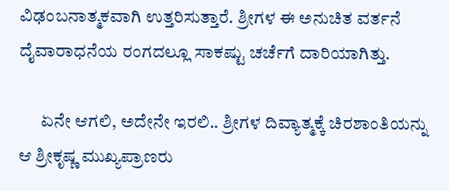ವಿಢಂಬನಾತ್ಮಕವಾಗಿ ಉತ್ತರಿಸುತ್ತಾರೆ. ಶ್ರೀಗಳ ಈ ಅನುಚಿತ ವರ್ತನೆ ದೈವಾರಾಧನೆಯ ರಂಗದಲ್ಲೂ ಸಾಕಷ್ಟು ಚರ್ಚೆಗೆ ದಾರಿಯಾಗಿತ್ತು.

      ಏನೇ ಆಗಲಿ, ಅದೇನೇ ಇರಲಿ.. ಶ್ರೀಗಳ ದಿವ್ಯಾತ್ಮಕ್ಕೆ ಚಿರಶಾಂತಿಯನ್ನು ಆ ಶ್ರೀಕೃಷ್ಣ ಮುಖ್ಯಪ್ರಾಣರು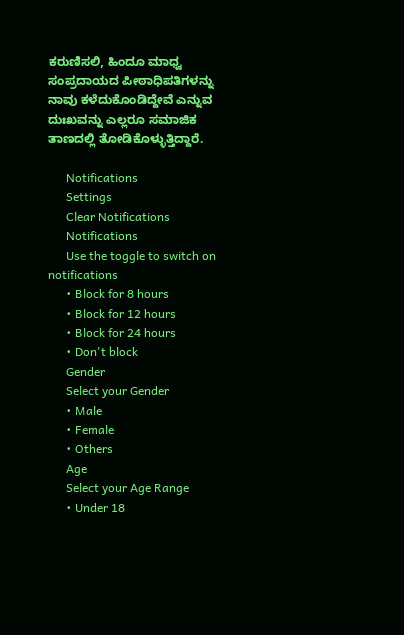ಕರುಣಿಸಲಿ, ಹಿಂದೂ ಮಾಧ್ವ ಸಂಪ್ರದಾಯದ ಪೀಠಾಧಿಪತಿಗಳನ್ನು ನಾವು ಕಳೆದುಕೊಂಡಿದ್ದೇವೆ ಎನ್ನುವ ದುಃಖವನ್ನು ಎಲ್ಲರೂ ಸಮಾಜಿಕ ತಾಣದಲ್ಲಿ ತೋಡಿಕೊಳ್ಳುತ್ತಿದ್ದಾರೆ.

      Notifications
      Settings
      Clear Notifications
      Notifications
      Use the toggle to switch on notifications
      • Block for 8 hours
      • Block for 12 hours
      • Block for 24 hours
      • Don't block
      Gender
      Select your Gender
      • Male
      • Female
      • Others
      Age
      Select your Age Range
      • Under 18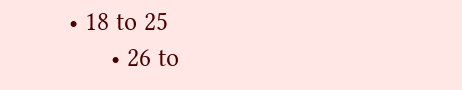• 18 to 25
      • 26 to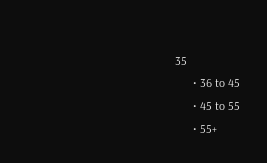35
      • 36 to 45
      • 45 to 55
      • 55+